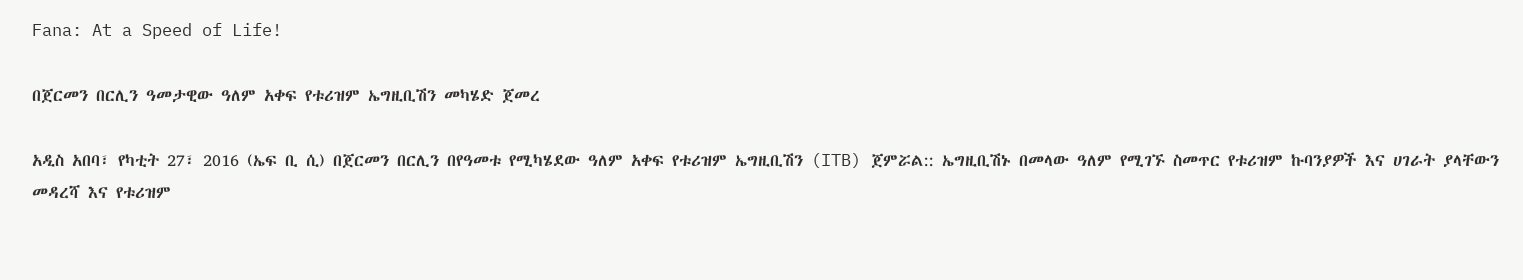Fana: At a Speed of Life!

በጀርመን በርሊን ዓመታዊው ዓለም አቀፍ የቱሪዝም ኤግዚቢሽን መካሄድ ጀመረ

አዲስ አበባ፣ የካቲት 27፣ 2016 (ኤፍ ቢ ሲ) በጀርመን በርሊን በየዓመቱ የሚካሄደው ዓለም አቀፍ የቱሪዝም ኤግዚቢሽን (ITB) ጀምሯል:: ኤግዚቢሽኑ በመላው ዓለም የሚገኙ ስመጥር የቱሪዝም ኩባንያዎች እና ሀገራት ያላቸውን መዳረሻ እና የቱሪዝም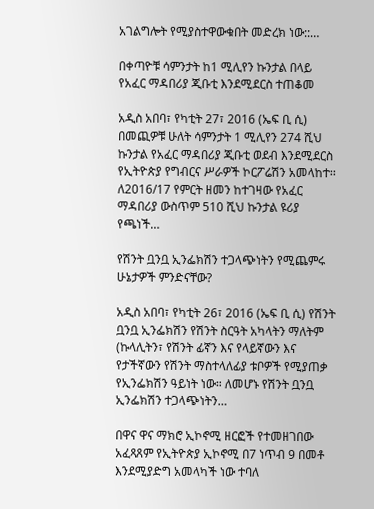አገልግሎት የሚያስተዋውቁበት መድረክ ነው::…

በቀጣዮቹ ሳምንታት ከ1 ሚሊየን ኩንታል በላይ የአፈር ማዳበሪያ ጂቡቲ እንደሚደርስ ተጠቆመ

አዲስ አበባ፣ የካቲት 27፣ 2016 (ኤፍ ቢ ሲ) በመጪዎቹ ሁለት ሳምንታት 1 ሚሊየን 274 ሺህ ኩንታል የአፈር ማዳበሪያ ጂቡቲ ወደብ እንደሚደርስ የኢትዮጵያ የግብርና ሥራዎች ኮርፖሬሽን አመላከተ፡፡ ለ2016/17 የምርት ዘመን ከተገዛው የአፈር ማዳበሪያ ውስጥም 510 ሺህ ኩንታል ዩሪያ የጫነች…

የሽንት ቧንቧ ኢንፌክሽን ተጋላጭነትን የሚጨምሩ ሁኔታዎች ምንድናቸው?

አዲስ አበባ፣ የካቲት 26፣ 2016 (ኤፍ ቢ ሲ) የሽንት ቧንቧ ኢንፌክሽን የሽንት ስርዓት አካላትን ማለትም (ኩላሊትን፣ የሽንት ፊኛን እና የላይኛውን እና የታችኛውን የሽንት ማስተላለፊያ ቱቦዎች የሚያጠቃ የኢንፌክሽን ዓይነት ነው። ለመሆኑ የሽንት ቧንቧ ኢንፌክሽን ተጋላጭነትን…

በዋና ዋና ማክሮ ኢኮኖሚ ዘርፎች የተመዘገበው አፈጻጸም የኢትዮጵያ ኢኮኖሚ በ7 ነጥብ 9 በመቶ እንደሚያድግ አመላካች ነው ተባለ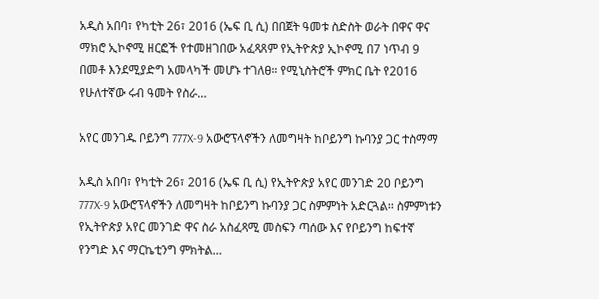አዲስ አበባ፣ የካቲት 26፣ 2016 (ኤፍ ቢ ሲ) በበጀት ዓመቱ ስድስት ወራት በዋና ዋና ማክሮ ኢኮኖሚ ዘርፎች የተመዘገበው አፈጻጸም የኢትዮጵያ ኢኮኖሚ በ7 ነጥብ 9 በመቶ እንደሚያድግ አመላካች መሆኑ ተገለፀ። የሚኒስትሮች ምክር ቤት የ2016 የሁለተኛው ሩብ ዓመት የስራ…

አየር መንገዱ ቦይንግ 777X-9 አውሮፕላኖችን ለመግዛት ከቦይንግ ኩባንያ ጋር ተስማማ

አዲስ አበባ፣ የካቲት 26፣ 2016 (ኤፍ ቢ ሲ) የኢትዮጵያ አየር መንገድ 20 ቦይንግ 777X-9 አውሮፕላኖችን ለመግዛት ከቦይንግ ኩባንያ ጋር ስምምነት አድርጓል፡፡ ስምምነቱን የኢትዮጵያ አየር መንገድ ዋና ስራ አስፈጻሚ መስፍን ጣሰው እና የቦይንግ ከፍተኛ የንግድ እና ማርኬቲንግ ምክትል…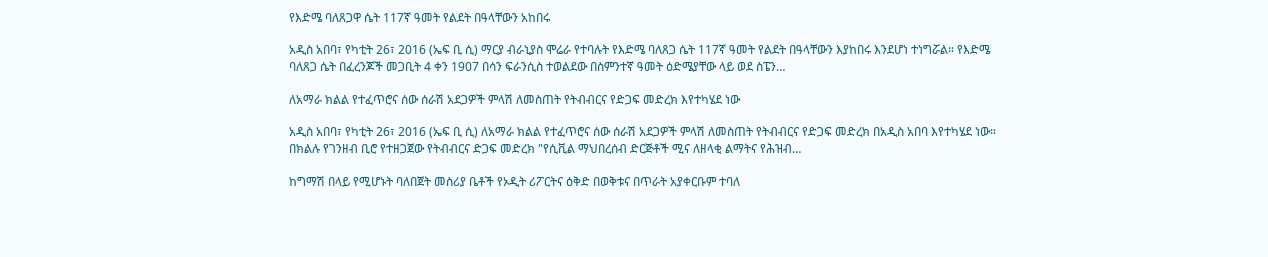የእድሜ ባለጸጋዋ ሴት 117ኛ ዓመት የልደት በዓላቸውን አከበሩ

አዲስ አበባ፣ የካቲት 26፣ 2016 (ኤፍ ቢ ሲ) ማርያ ብራኒያስ ሞሬራ የተባሉት የእድሜ ባለጸጋ ሴት 117ኛ ዓመት የልደት በዓላቸውን እያከበሩ እንደሆነ ተነግሯል። የእድሜ ባለጸጋ ሴት በፈረንጆች መጋቢት 4 ቀን 1907 በሳን ፍራንሲስ ተወልደው በስምንተኛ ዓመት ዕድሜያቸው ላይ ወደ ስፔን…

ለአማራ ክልል የተፈጥሮና ሰው ሰራሽ አደጋዎች ምላሽ ለመስጠት የትብብርና የድጋፍ መድረክ እየተካሄደ ነው

አዲስ አበባ፣ የካቲት 26፣ 2016 (ኤፍ ቢ ሲ) ለአማራ ክልል የተፈጥሮና ሰው ሰራሽ አደጋዎች ምላሽ ለመስጠት የትብብርና የድጋፍ መድረክ በአዲስ አበባ እየተካሄደ ነው። በክልሉ የገንዘብ ቢሮ የተዘጋጀው የትብብርና ድጋፍ መድረክ "የሲቪል ማህበረሰብ ድርጅቶች ሚና ለዘላቂ ልማትና የሕዝብ…

ከግማሽ በላይ የሚሆኑት ባለበጀት መስሪያ ቤቶች የኦዲት ሪፖርትና ዕቅድ በወቅቱና በጥራት አያቀርቡም ተባለ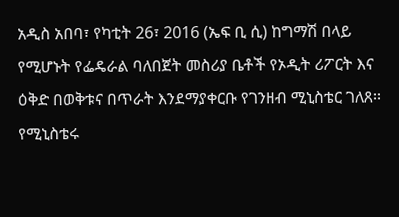አዲስ አበባ፣ የካቲት 26፣ 2016 (ኤፍ ቢ ሲ) ከግማሽ በላይ የሚሆኑት የፌዴራል ባለበጀት መስሪያ ቤቶች የኦዲት ሪፖርት እና ዕቅድ በወቅቱና በጥራት እንደማያቀርቡ የገንዘብ ሚኒስቴር ገለጸ፡፡   የሚኒስቴሩ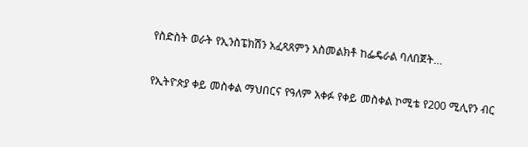የስድስት ወራት የኢንስፔክሽን አፈጻጸምን አስመልክቶ ከፌዴራል ባለበጀት…

የኢትዮጵያ ቀይ መስቀል ማህበርና የዓለም አቀፉ የቀይ መስቀል ኮሚቴ የ200 ሚሊየን ብር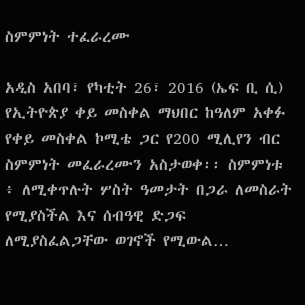ስምምነት ተፈራረሙ

አዲስ አበባ፣ የካቲት 26፣ 2016 (ኤፍ ቢ ሲ) የኢትዮጵያ ቀይ መስቀል ማህበር ከዓለም አቀፉ የቀይ መስቀል ኮሚቴ ጋር የ200 ሚሊየን ብር ስምምነት መፈራረሙን አስታወቀ፡፡ ስምምነቱ ፥ ለሚቀጥሉት ሦስት ዓመታት በጋራ ለመስራት የሚያስችል እና ሰብዓዊ ድጋፍ ለሚያስፈልጋቸው ወገኖች የሚውል…